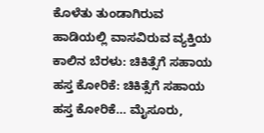ಕೊಳೆತು ತುಂಡಾಗಿರುವ ಹಾಡಿಯಲ್ಲಿ ವಾಸವಿರುವ ವ್ಯಕ್ತಿಯ ಕಾಲಿನ ಬೆರಳು: ಚಿಕಿತ್ಸೆಗೆ ಸಹಾಯ ಹಸ್ತ ಕೋರಿಕೆ: ಚಿಕಿತ್ಸೆಗೆ ಸಹಾಯ ಹಸ್ತ ಕೋರಿಕೆ… ಮೈಸೂರು,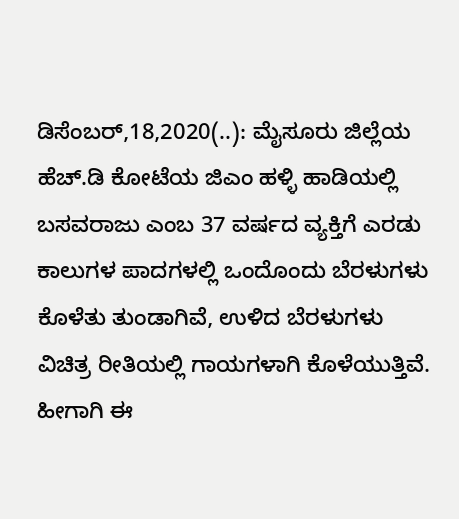ಡಿಸೆಂಬರ್,18,2020(..): ಮೈಸೂರು ಜಿಲ್ಲೆಯ ಹೆಚ್.ಡಿ ಕೋಟೆಯ ಜಿಎಂ ಹಳ್ಳಿ ಹಾಡಿಯಲ್ಲಿ ಬಸವರಾಜು ಎಂಬ 37 ವರ್ಷದ ವ್ಯಕ್ತಿಗೆ ಎರಡು ಕಾಲುಗಳ ಪಾದಗಳಲ್ಲಿ ಒಂದೊಂದು ಬೆರಳುಗಳು ಕೊಳೆತು ತುಂಡಾಗಿವೆ, ಉಳಿದ ಬೆರಳುಗಳು ವಿಚಿತ್ರ ರೀತಿಯಲ್ಲಿ ಗಾಯಗಳಾಗಿ ಕೊಳೆಯುತ್ತಿವೆ. ಹೀಗಾಗಿ ಈ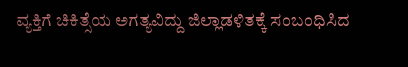ವ್ಯಕ್ತಿಗೆ ಚಿಕಿತ್ಸೆಯ ಅಗತ್ಯವಿದ್ದು ಜಿಲ್ಲಾಡಳಿತಕ್ಕೆ ಸಂಬಂಧಿಸಿದ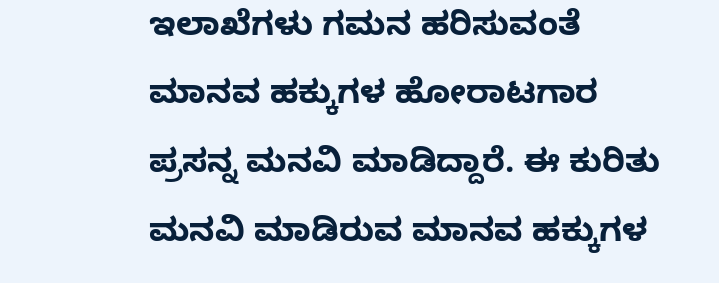ಇಲಾಖೆಗಳು ಗಮನ ಹರಿಸುವಂತೆ ಮಾನವ ಹಕ್ಕುಗಳ ಹೋರಾಟಗಾರ ಪ್ರಸನ್ನ ಮನವಿ ಮಾಡಿದ್ದಾರೆ. ಈ ಕುರಿತು ಮನವಿ ಮಾಡಿರುವ ಮಾನವ ಹಕ್ಕುಗಳ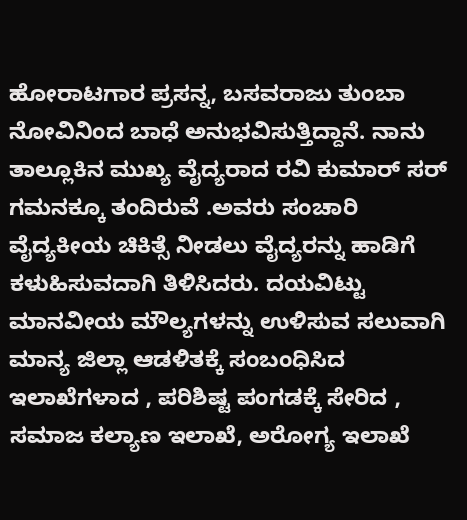ಹೋರಾಟಗಾರ ಪ್ರಸನ್ನ, ಬಸವರಾಜು ತುಂಬಾ ನೋವಿನಿಂದ ಬಾಧೆ ಅನುಭವಿಸುತ್ತಿದ್ದಾನೆ. ನಾನು ತಾಲ್ಲೂಕಿನ ಮುಖ್ಯ ವೈದ್ಯರಾದ ರವಿ ಕುಮಾರ್ ಸರ್ ಗಮನಕ್ಕೂ ತಂದಿರುವೆ .ಅವರು ಸಂಚಾರಿ ವೈದ್ಯಕೀಯ ಚಿಕಿತ್ಸೆ ನೀಡಲು ವೈದ್ಯರನ್ನು ಹಾಡಿಗೆ ಕಳುಹಿಸುವದಾಗಿ ತಿಳಿಸಿದರು. ದಯವಿಟ್ಟು ಮಾನವೀಯ ಮೌಲ್ಯಗಳನ್ನು ಉಳಿಸುವ ಸಲುವಾಗಿ ಮಾನ್ಯ ಜಿಲ್ಲಾ ಆಡಳಿತಕ್ಕೆ ಸಂಬಂಧಿಸಿದ ಇಲಾಖೆಗಳಾದ , ಪರಿಶಿಷ್ಟ ಪಂಗಡಕ್ಕೆ ಸೇರಿದ , ಸಮಾಜ ಕಲ್ಯಾಣ ಇಲಾಖೆ, ಅರೋಗ್ಯ ಇಲಾಖೆ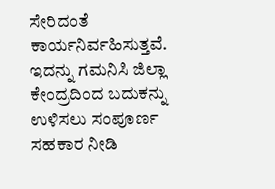ಸೇರಿದಂತೆ ಕಾರ್ಯನಿರ್ವಹಿಸುತ್ತವೆ. ಇದನ್ನು ಗಮನಿಸಿ ಜಿಲ್ಲಾ ಕೇಂದ್ರದಿಂದ ಬದುಕನ್ನು ಉಳಿಸಲು ಸಂಪೂರ್ಣ ಸಹಕಾರ ನೀಡಿ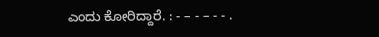ಎಂದು ಕೋರಿದ್ದಾರೆ. : - – - – - - .